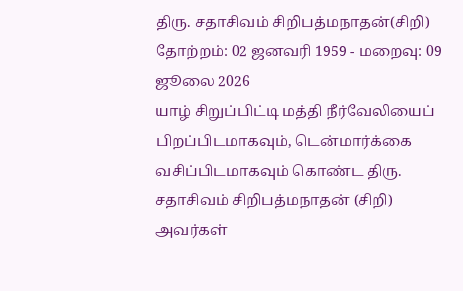திரு. சதாசிவம் சிறிபத்மநாதன்(சிறி)
தோற்றம்: 02 ஜனவரி 1959 - மறைவு: 09 ஜூலை 2026
யாழ் சிறுப்பிட்டி மத்தி நீர்வேலியைப் பிறப்பிடமாகவும், டென்மார்க்கை வசிப்பிடமாகவும் கொண்ட திரு. சதாசிவம் சிறிபத்மநாதன் (சிறி) அவர்கள்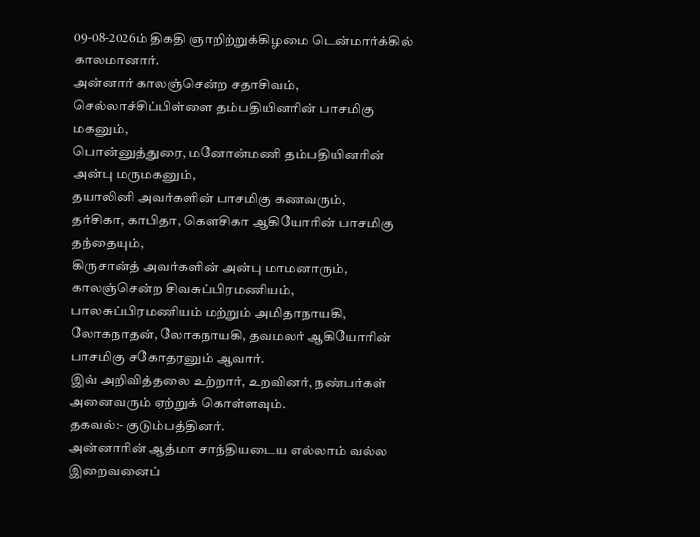09-08-2026ம் திகதி ஞாறிற்றுக்கிழமை டென்மார்க்கில் காலமானார்.
அன்னார் காலஞ்சென்ற சதாசிவம், செல்லாச்சிப்பிள்ளை தம்பதியினரின் பாசமிகு மகனும்,
பொன்னுத்துரை, மனோன்மணி தம்பதியினரின் அன்பு மருமகனும்,
தயாலினி அவர்களின் பாசமிகு கணவரும்,
தர்சிகா, காபிதா, கௌசிகா ஆகியோரின் பாசமிகு தந்தையும்,
கிருசான்த் அவர்களின் அன்பு மாமனாரும்,
காலஞ்சென்ற சிவசுப்பிரமணியம், பாலசுப்பிரமணியம் மற்றும் அமிதாநாயகி, லோகநாதன், லோகநாயகி, தவமலர் ஆகியோரின் பாசமிகு சகோதரனும் ஆவார்.
இவ் அறிவித்தலை உற்றார், உறவினர், நண்பர்கள் அனைவரும் ஏற்றுக் கொள்ளவும்.
தகவல்:- குடும்பத்தினர்.
அன்னாரின் ஆத்மா சாந்தியடைய எல்லாம் வல்ல இறைவனைப்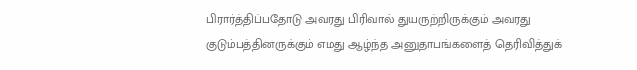பிரார்த்திப்பதோடு அவரது பிரிவால் துயருற்றிருக்கும் அவரது குடும்பத்தினருக்கும் எமது ஆழ்ந்த அனுதாபங்களைத் தெரிவித்துக்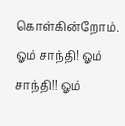கொள்கின்றோம்.
ஓம் சாந்தி! ஓம் சாந்தி!! ஓம்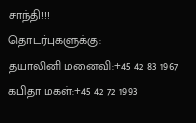சாந்தி!!!
தொடர்புகளுக்கு:
தயாலினி மனைவி:+45 42 83 1967
கபிதா மகள்:+45 42 72 1993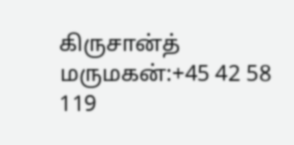கிருசான்த் மருமகன்:+45 42 58 119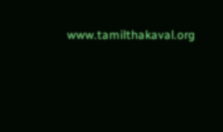www.tamilthakaval.org